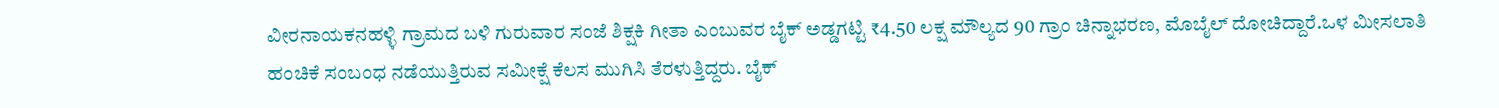ವೀರನಾಯಕನಹಳ್ಳಿ ಗ್ರಾಮದ ಬಳಿ ಗುರುವಾರ ಸಂಜೆ ಶಿಕ್ಷಕಿ ಗೀತಾ ಎಂಬುವರ ಬೈಕ್ ಅಡ್ಡಗಟ್ಟಿ ₹4.50 ಲಕ್ಷ ಮೌಲ್ಯದ 90 ಗ್ರಾಂ ಚಿನ್ನಾಭರಣ, ಮೊಬೈಲ್ ದೋಚಿದ್ದಾರೆ.ಒಳ ಮೀಸಲಾತಿ ಹಂಚಿಕೆ ಸಂಬಂಧ ನಡೆಯುತ್ತಿರುವ ಸಮೀಕ್ಷೆ ಕೆಲಸ ಮುಗಿಸಿ ತೆರಳುತ್ತಿದ್ದರು. ಬೈಕ್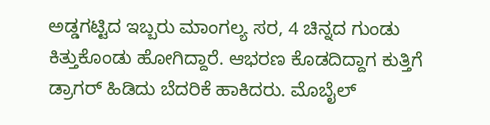ಅಡ್ಡಗಟ್ಟಿದ ಇಬ್ಬರು ಮಾಂಗಲ್ಯ ಸರ, 4 ಚಿನ್ನದ ಗುಂಡು ಕಿತ್ತುಕೊಂಡು ಹೋಗಿದ್ದಾರೆ. ಆಭರಣ ಕೊಡದಿದ್ದಾಗ ಕುತ್ತಿಗೆ ಡ್ರಾಗರ್ ಹಿಡಿದು ಬೆದರಿಕೆ ಹಾಕಿದರು. ಮೊಬೈಲ್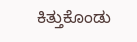ಕಿತ್ತುಕೊಂಡು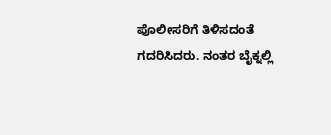ಪೊಲೀಸರಿಗೆ ತಿಳಿಸದಂತೆ ಗದರಿಸಿದರು. ನಂತರ ಬೈಕ್ನಲ್ಲಿ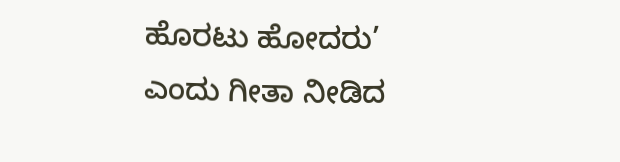ಹೊರಟು ಹೋದರು’ ಎಂದು ಗೀತಾ ನೀಡಿದ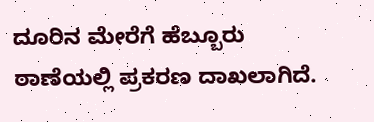ದೂರಿನ ಮೇರೆಗೆ ಹೆಬ್ಬೂರು ಠಾಣೆಯಲ್ಲಿ ಪ್ರಕರಣ ದಾಖಲಾಗಿದೆ.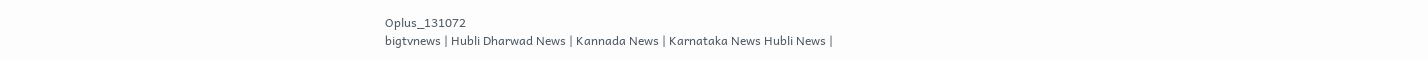Oplus_131072
bigtvnews | Hubli Dharwad News | Kannada News | Karnataka News Hubli News |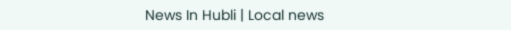News In Hubli | Local news